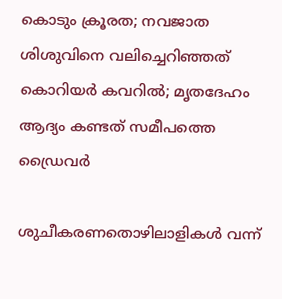കൊടും ക്രൂരത; നവജാത ശിശുവിനെ വലിച്ചെറിഞ്ഞത് കൊറിയർ കവറിൽ; മൃതദേഹം ആദ്യം കണ്ടത് സമീപത്തെ ഡ്രൈവർ

ശുചീകരണതൊഴിലാളികൾ വന്ന്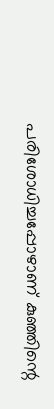പരിശോധിച്ചപ്പോഴാണ് കുഞ്ഞിന്റെ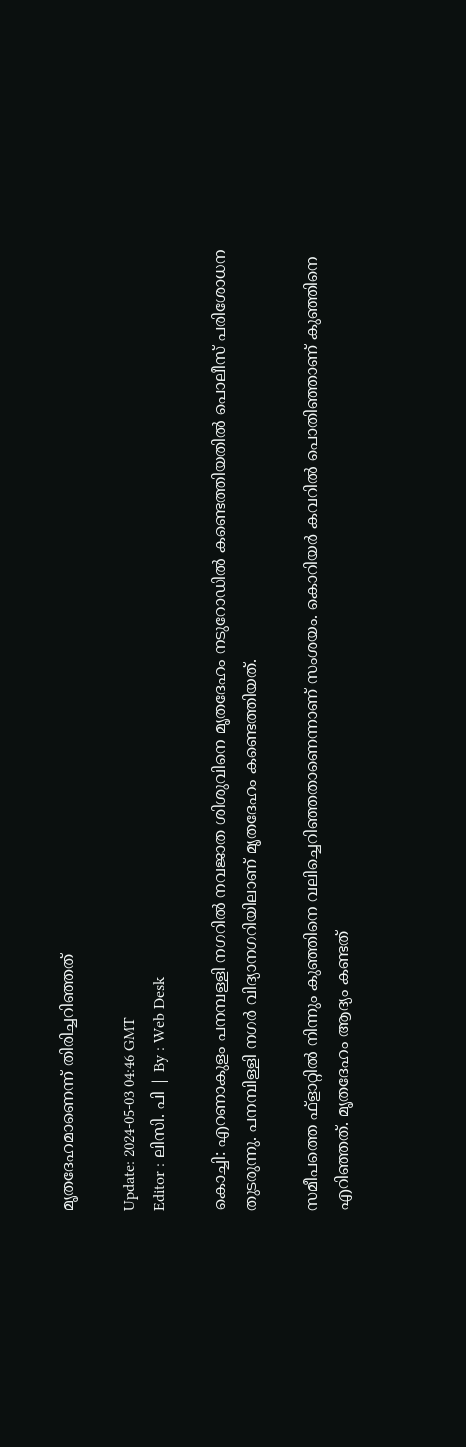മൃതദേഹമാണെന്ന് തിരിച്ചറിഞ്ഞത്

Update: 2024-05-03 04:46 GMT
Editor : ലിസി. പി | By : Web Desk

കൊച്ചി: എറണാകുളം പനമ്പള്ളി നഗറിൽ നവജാത ശിശുവിനെ മൃതദേഹം നടുറോഡിൽ കണ്ടെത്തിയതിൽ പൊലീസ് പരിശോധന തുടരുന്നു. പനമ്പിള്ളി നഗർ വിദ്യാനഗറിയിലാണ് മൃതദേഹം കണ്ടെത്തിയത്.

സമീപത്തെ ഫ്‌ളാറ്റിൽ നിന്നും കുഞ്ഞിനെ വലിച്ചെറിഞ്ഞതാണെന്നാണ് സംശയം. കൊറിയർ കവറിൽ പൊതിഞ്ഞാണ് കുഞ്ഞിനെ എറിഞ്ഞത്. മൃതദേഹം ആദ്യം കണ്ടത്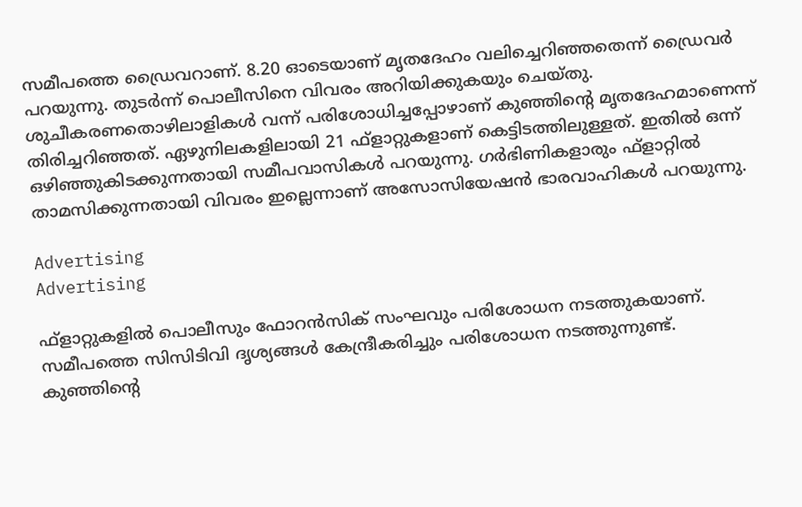സമീപത്തെ ഡ്രൈവറാണ്. 8.20 ഓടെയാണ് മൃതദേഹം വലിച്ചെറിഞ്ഞതെന്ന് ഡ്രൈവര്‍ പറയുന്നു. തുടര്‍ന്ന് പൊലീസിനെ വിവരം അറിയിക്കുകയും ചെയ്തു. ശുചീകരണതൊഴിലാളികൾ വന്ന് പരിശോധിച്ചപ്പോഴാണ് കുഞ്ഞിന്റെ മൃതദേഹമാണെന്ന് തിരിച്ചറിഞ്ഞത്. ഏഴുനിലകളിലായി 21 ഫ്‌ളാറ്റുകളാണ് കെട്ടിടത്തിലുള്ളത്. ഇതിൽ ഒന്ന് ഒഴിഞ്ഞുകിടക്കുന്നതായി സമീപവാസികൾ പറയുന്നു. ഗര്‍ഭിണികളാരും ഫ്ളാറ്റില്‍ താമസിക്കുന്നതായി വിവരം ഇല്ലെന്നാണ് അസോസിയേഷന്‍ ഭാരവാഹികള്‍ പറയുന്നു.

Advertising
Advertising

ഫ്‌ളാറ്റുകളിൽ പൊലീസും ഫോറൻസിക് സംഘവും പരിശോധന നടത്തുകയാണ്. സമീപത്തെ സിസിടിവി ദൃശ്യങ്ങൾ കേന്ദ്രീകരിച്ചും പരിശോധന നടത്തുന്നുണ്ട്. കുഞ്ഞിന്‍റെ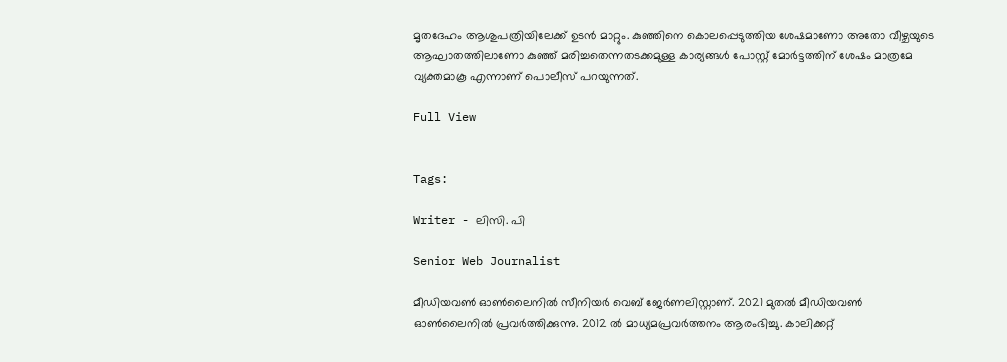മൃതദേഹം ആശുപത്രിയിലേക്ക് ഉടന്‍ മാറ്റും. കുഞ്ഞിനെ കൊലപ്പെടുത്തിയ ശേഷമാണോ അതോ വീഴ്ചയുടെ ആഘാതത്തിലാണോ കുഞ്ഞ് മരിച്ചതെന്നതടക്കമുള്ള കാര്യങ്ങള്‍ പോസ്റ്റ് മോര്‍ട്ടത്തിന് ശേഷം മാത്രമേ വ്യക്തമാകൂ എന്നാണ് പൊലീസ് പറയുന്നത്.

Full View


Tags:

Writer - ലിസി. പി

Senior Web Journalist

മീഡിയവൺ ഓൺലൈനിൽ സീനിയർ വെബ് ജേർണലിസ്റ്റാണ്. 2021 മുതൽ മീഡിയവൺ ഓൺലൈനിൽ പ്രവർത്തിക്കുന്നു. 2012 ല്‍ മാധ്യമപ്രവര്‍ത്തനം ആരംഭിച്ചു. കാലിക്കറ്റ്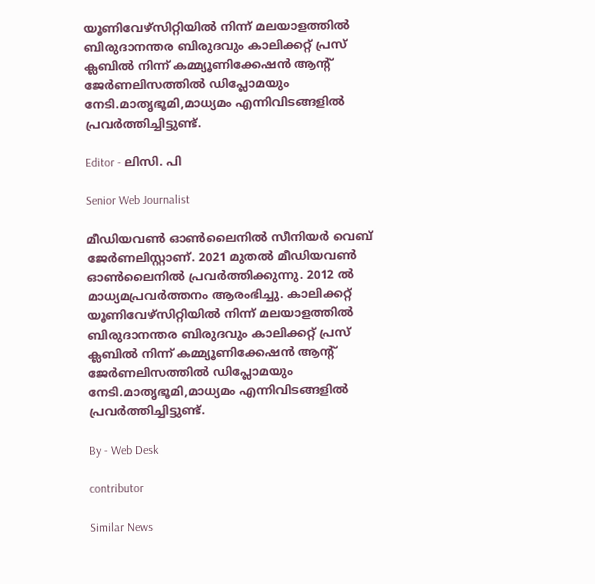യൂണിവേഴ്‌സിറ്റിയിൽ നിന്ന് മലയാളത്തിൽ ബിരുദാനന്തര ബിരുദവും കാലിക്കറ്റ് പ്രസ് ക്ലബിൽ നിന്ന് കമ്മ്യൂണിക്കേഷൻ ആന്റ് ജേർണലിസത്തിൽ ഡിപ്ലോമയും നേടി.മാതൃഭൂമി,മാധ്യമം എന്നിവിടങ്ങളിൽ പ്രവർത്തിച്ചിട്ടുണ്ട്.

Editor - ലിസി. പി

Senior Web Journalist

മീഡിയവൺ ഓൺലൈനിൽ സീനിയർ വെബ് ജേർണലിസ്റ്റാണ്. 2021 മുതൽ മീഡിയവൺ ഓൺലൈനിൽ പ്രവർത്തിക്കുന്നു. 2012 ല്‍ മാധ്യമപ്രവര്‍ത്തനം ആരംഭിച്ചു. കാലിക്കറ്റ് യൂണിവേഴ്‌സിറ്റിയിൽ നിന്ന് മലയാളത്തിൽ ബിരുദാനന്തര ബിരുദവും കാലിക്കറ്റ് പ്രസ് ക്ലബിൽ നിന്ന് കമ്മ്യൂണിക്കേഷൻ ആന്റ് ജേർണലിസത്തിൽ ഡിപ്ലോമയും നേടി.മാതൃഭൂമി,മാധ്യമം എന്നിവിടങ്ങളിൽ പ്രവർത്തിച്ചിട്ടുണ്ട്.

By - Web Desk

contributor

Similar News